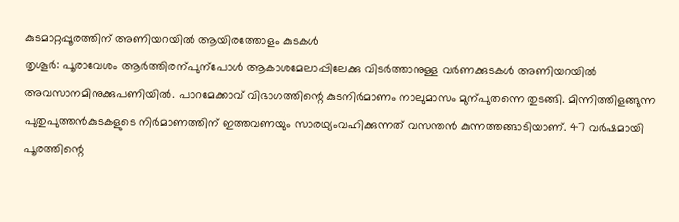കുടമാറ്റപ്പൂരത്തിന് അണിയറയിൽ ആയിരത്തോളം കുടകൾ
തൃശൂർ: പൂരാവേശം ആർത്തിരന്പുന്പോൾ ആകാശമേലാപ്പിലേക്കു വിടർത്താനുള്ള വർണക്കുടകൾ അണിയറയിൽ അവസാനമിനുക്കുപണിയിൽ. പാറമേക്കാവ് വിഭാഗത്തിന്റെ കുടനിർമാണം നാലുമാസം മുന്പുതന്നെ തുടങ്ങി. മിന്നിത്തിളങ്ങുന്ന പുതുപുത്തൻകുടകളുടെ നിർമാണത്തിന് ഇത്തവണയും സാരഥ്യംവഹിക്കുന്നത് വസന്തൻ കുന്നത്തങ്ങാടിയാണ്. 47 വർഷമായി പൂരത്തിന്റെ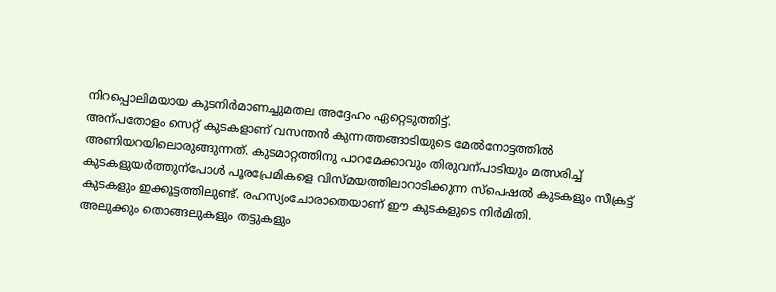നിറപ്പൊലിമയായ കുടനിർമാണച്ചുമതല അദ്ദേഹം ഏറ്റെടുത്തിട്ട്.
അന്പതോളം സെറ്റ് കുടകളാണ് വസന്തൻ കുന്നത്തങ്ങാടിയുടെ മേൽനോട്ടത്തിൽ അണിയറയിലൊരുങ്ങുന്നത്. കുടമാറ്റത്തിനു പാറമേക്കാവും തിരുവന്പാടിയും മത്സരിച്ച് കുടകളുയർത്തുന്പോൾ പൂരപ്രേമികളെ വിസ്മയത്തിലാറാടിക്കുന്ന സ്പെഷൽ കുടകളും സീക്രട്ട് കുടകളും ഇക്കൂട്ടത്തിലുണ്ട്. രഹസ്യംചോരാതെയാണ് ഈ കുടകളുടെ നിർമിതി.
അലുക്കും തൊങ്ങലുകളും തട്ടുകളും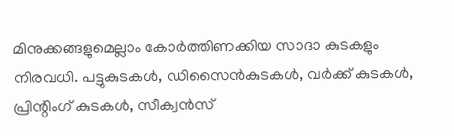മിനുക്കങ്ങളുമെല്ലാം കോർത്തിണക്കിയ സാദാ കുടകളും നിരവധി. പട്ടുകുടകൾ, ഡിസൈൻകുടകൾ, വർക്ക് കുടകൾ, പ്രിന്റിംഗ് കുടകൾ, സീക്വൻസ്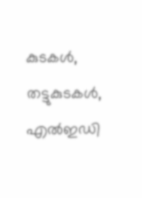കുടകൾ, തട്ടുകുടകൾ, എൽഇഡി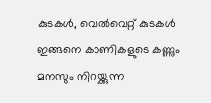കുടകൾ, വെൽവെറ്റ് കുടകൾ ഇങ്ങനെ കാണികളുടെ കണ്ണും മനസും നിറയ്ക്കുന്ന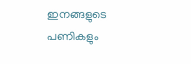ഇനങ്ങളുടെ പണികളും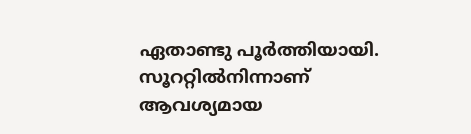ഏതാണ്ടു പൂർത്തിയായി. സൂററ്റിൽനിന്നാണ് ആവശ്യമായ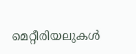മെറ്റീരിയലുകൾ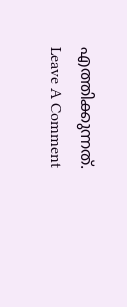എത്തിക്കുന്നത്.
Leave A Comment